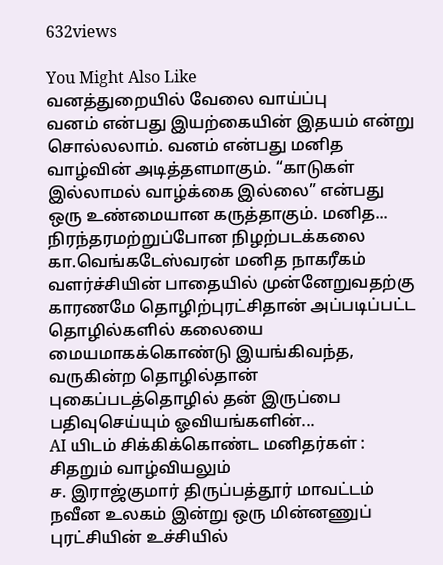632views

You Might Also Like
வனத்துறையில் வேலை வாய்ப்பு
வனம் என்பது இயற்கையின் இதயம் என்று சொல்லலாம். வனம் என்பது மனித வாழ்வின் அடித்தளமாகும். “காடுகள் இல்லாமல் வாழ்க்கை இல்லை” என்பது ஒரு உண்மையான கருத்தாகும். மனித...
நிரந்தரமற்றுப்போன நிழற்படக்கலை
கா.வெங்கடேஸ்வரன் மனித நாகரீகம் வளர்ச்சியின் பாதையில் முன்னேறுவதற்கு காரணமே தொழிற்புரட்சிதான் அப்படிப்பட்ட தொழில்களில் கலையை மையமாகக்கொண்டு இயங்கிவந்த, வருகின்ற தொழில்தான் புகைப்படத்தொழில் தன் இருப்பை பதிவுசெய்யும் ஓவியங்களின்...
AI யிடம் சிக்கிக்கொண்ட மனிதர்கள் : சிதறும் வாழ்வியலும்
ச. இராஜ்குமார் திருப்பத்தூர் மாவட்டம் நவீன உலகம் இன்று ஒரு மின்னணுப் புரட்சியின் உச்சியில்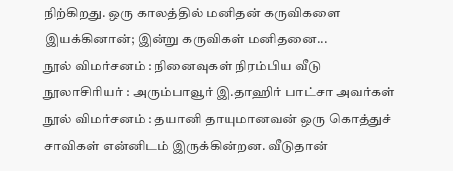நிற்கிறது. ஒரு காலத்தில் மனிதன் கருவிகளை இயக்கினான்; இன்று கருவிகள் மனிதனை...
நூல் விமர்சனம் : நினைவுகள் நிரம்பிய வீடு
நூலாசிரியர் : அரும்பாவூர் இ.தாஹிர் பாட்சா அவர்கள் நூல் விமர்சனம் : தயானி தாயுமானவன் ஒரு கொத்துச் சாவிகள் என்னிடம் இருக்கின்றன. வீடுதான்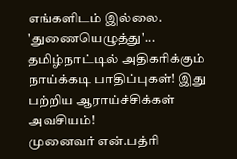எங்களிடம் இல்லை. 'துணையெழுத்து'...
தமிழ்நாட்டில் அதிகரிக்கும் நாய்க்கடி பாதிப்புகள்! இது பற்றிய ஆராய்ச்சிக்கள் அவசியம்!
முனைவர் என்.பத்ரி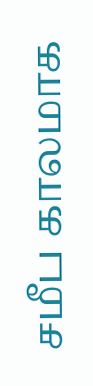சமீப காலமாக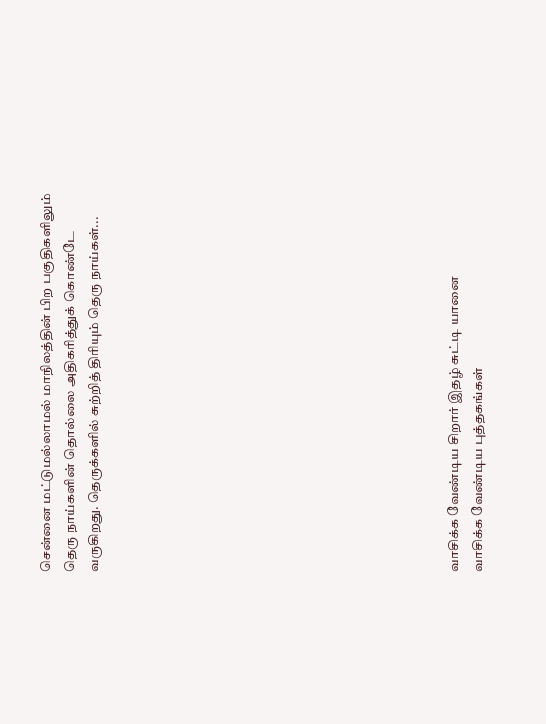சென்னை மட்டுமல்லாமல் மாநிலத்தின் பிற பகுதிகளிலும் தெரு நாய்களின் தொல்லை அதிகரித்துக் கொண்டே வருகிறது. தெருக்களில் சுற்றித் திரியும் தெரு நாய்கள்...














வாசிக்க வேண்டிய சிறார் இதழ் சுட்டி யானை
வாசிக்க வேண்டிய புத்தகங்கள்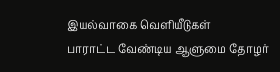இயல்வாகை வெளியீடுகள்
பாராட்ட வேண்டிய ஆளுமை தோழர்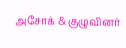அசோக் & குழுவினர்